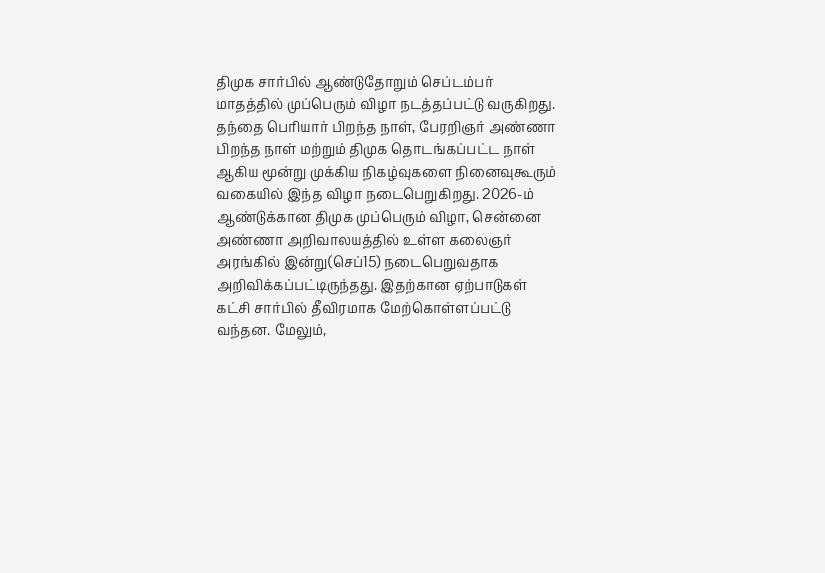திமுக சார்பில் ஆண்டுதோறும் செப்டம்பர் மாதத்தில் முப்பெரும் விழா நடத்தப்பட்டு வருகிறது. தந்தை பெரியார் பிறந்த நாள், பேரறிஞர் அண்ணா பிறந்த நாள் மற்றும் திமுக தொடங்கப்பட்ட நாள் ஆகிய மூன்று முக்கிய நிகழ்வுகளை நினைவுகூரும் வகையில் இந்த விழா நடைபெறுகிறது. 2026-ம் ஆண்டுக்கான திமுக முப்பெரும் விழா, சென்னை அண்ணா அறிவாலயத்தில் உள்ள கலைஞர் அரங்கில் இன்று(செப்15) நடைபெறுவதாக அறிவிக்கப்பட்டிருந்தது. இதற்கான ஏற்பாடுகள் கட்சி சார்பில் தீவிரமாக மேற்கொள்ளப்பட்டு வந்தன. மேலும்,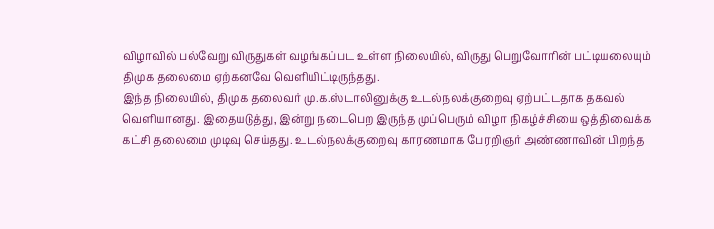விழாவில் பல்வேறு விருதுகள் வழங்கப்பட உள்ள நிலையில், விருது பெறுவோரின் பட்டியலையும் திமுக தலைமை ஏற்கனவே வெளியிட்டிருந்தது.
இந்த நிலையில், திமுக தலைவர் மு.க.ஸ்டாலினுக்கு உடல்நலக்குறைவு ஏற்பட்டதாக தகவல் வெளியானது. இதையடுத்து, இன்று நடைபெற இருந்த முப்பெரும் விழா நிகழ்ச்சியை ஒத்திவைக்க கட்சி தலைமை முடிவு செய்தது. உடல்நலக்குறைவு காரணமாக பேரறிஞர் அண்ணாவின் பிறந்த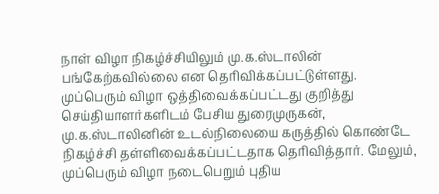நாள் விழா நிகழ்ச்சியிலும் மு.க.ஸ்டாலின் பங்கேற்கவில்லை என தெரிவிக்கப்பட்டுள்ளது.
முப்பெரும் விழா ஒத்திவைக்கப்பட்டது குறித்து செய்தியாளர்களிடம் பேசிய துரைமுருகன், மு.க.ஸ்டாலினின் உடல்நிலையை கருத்தில் கொண்டே நிகழ்ச்சி தள்ளிவைக்கப்பட்டதாக தெரிவித்தார். மேலும், முப்பெரும் விழா நடைபெறும் புதிய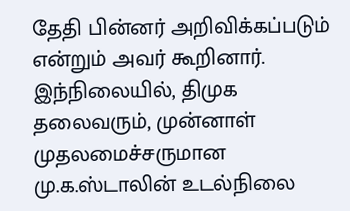தேதி பின்னர் அறிவிக்கப்படும் என்றும் அவர் கூறினார்.
இந்நிலையில், திமுக தலைவரும், முன்னாள் முதலமைச்சருமான மு.க.ஸ்டாலின் உடல்நிலை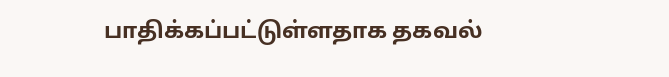பாதிக்கப்பட்டுள்ளதாக தகவல்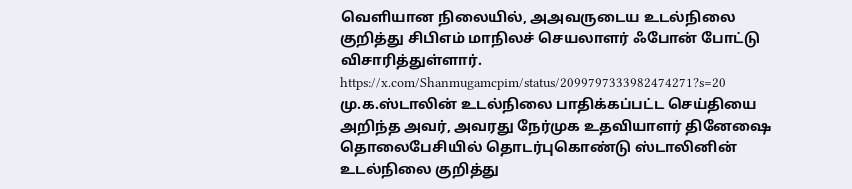வெளியான நிலையில், அஅவருடைய உடல்நிலை குறித்து சிபிஎம் மாநிலச் செயலாளர் ஃபோன் போட்டு விசாரித்துள்ளார்.
https://x.com/Shanmugamcpim/status/2099797333982474271?s=20
மு.க.ஸ்டாலின் உடல்நிலை பாதிக்கப்பட்ட செய்தியை அறிந்த அவர், அவரது நேர்முக உதவியாளர் தினேஷை தொலைபேசியில் தொடர்புகொண்டு ஸ்டாலினின் உடல்நிலை குறித்து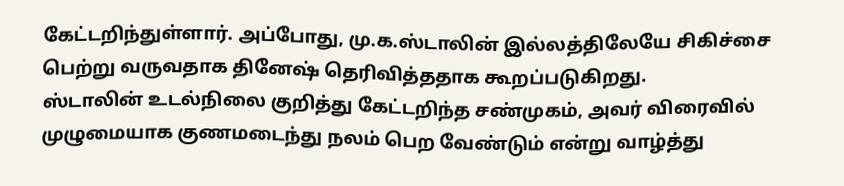கேட்டறிந்துள்ளார். அப்போது, மு.க.ஸ்டாலின் இல்லத்திலேயே சிகிச்சை பெற்று வருவதாக தினேஷ் தெரிவித்ததாக கூறப்படுகிறது.
ஸ்டாலின் உடல்நிலை குறித்து கேட்டறிந்த சண்முகம், அவர் விரைவில் முழுமையாக குணமடைந்து நலம் பெற வேண்டும் என்று வாழ்த்து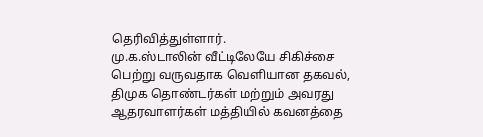தெரிவித்துள்ளார்.
மு.க.ஸ்டாலின் வீட்டிலேயே சிகிச்சை பெற்று வருவதாக வெளியான தகவல், திமுக தொண்டர்கள் மற்றும் அவரது ஆதரவாளர்கள் மத்தியில் கவனத்தை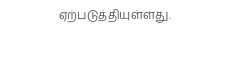ஏற்படுத்தியுள்ளது.